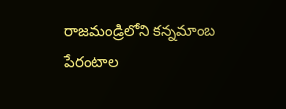రాజమండ్రిలోని కన్నమాంబ పేరంటాల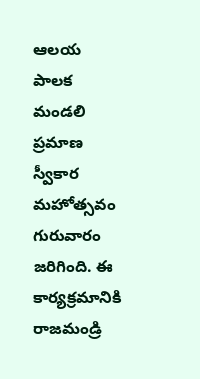ఆలయ పాలక మండలి ప్రమాణ స్వీకార మహోత్సవం గురువారం జరిగింది. ఈ కార్యక్రమానికి రాజమండ్రి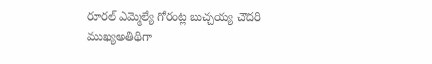రూరల్ ఎమ్మెల్యే గోరంట్ల బుచ్చయ్య చౌదరి ముఖ్యఅతిథిగా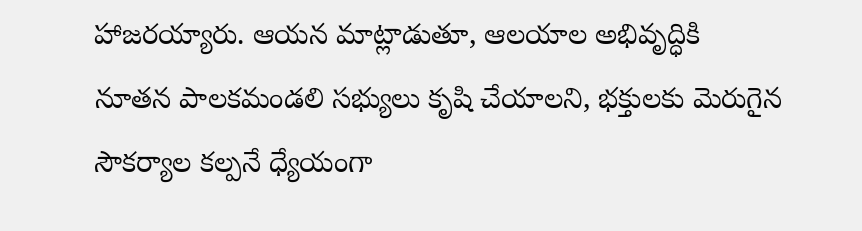హాజరయ్యారు. ఆయన మాట్లాడుతూ, ఆలయాల అభివృద్ధికి నూతన పాలకమండలి సభ్యులు కృషి చేయాలని, భక్తులకు మెరుగైన సౌకర్యాల కల్పనే ధ్యేయంగా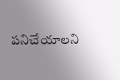పనిచేయాలని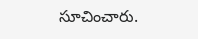సూచించారు.